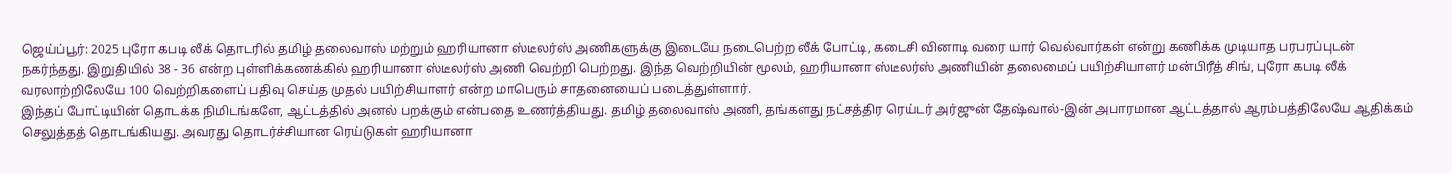ஜெய்ப்பூர்: 2025 புரோ கபடி லீக் தொடரில் தமிழ் தலைவாஸ் மற்றும் ஹரியானா ஸ்டீலர்ஸ் அணிகளுக்கு இடையே நடைபெற்ற லீக் போட்டி, கடைசி வினாடி வரை யார் வெல்வார்கள் என்று கணிக்க முடியாத பரபரப்புடன் நகர்ந்தது. இறுதியில் 38 - 36 என்ற புள்ளிக்கணக்கில் ஹரியானா ஸ்டீலர்ஸ் அணி வெற்றி பெற்றது. இந்த வெற்றியின் மூலம், ஹரியானா ஸ்டீலர்ஸ் அணியின் தலைமைப் பயிற்சியாளர் மன்பிரீத் சிங், புரோ கபடி லீக் வரலாற்றிலேயே 100 வெற்றிகளைப் பதிவு செய்த முதல் பயிற்சியாளர் என்ற மாபெரும் சாதனையைப் படைத்துள்ளார்.
இந்தப் போட்டியின் தொடக்க நிமிடங்களே, ஆட்டத்தில் அனல் பறக்கும் என்பதை உணர்த்தியது. தமிழ் தலைவாஸ் அணி, தங்களது நட்சத்திர ரெய்டர் அர்ஜுன் தேஷ்வால்-இன் அபாரமான ஆட்டத்தால் ஆரம்பத்திலேயே ஆதிக்கம் செலுத்தத் தொடங்கியது. அவரது தொடர்ச்சியான ரெய்டுகள் ஹரியானா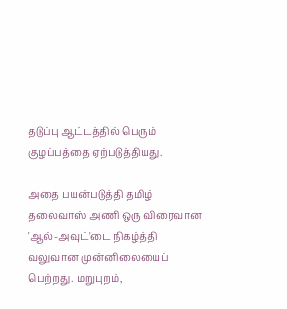தடுப்பு ஆட்டத்தில் பெரும் குழப்பத்தை ஏற்படுத்தியது.

அதை பயன்படுத்தி தமிழ் தலைவாஸ் அணி ஒரு விரைவான 'ஆல்-அவுட்'டை நிகழ்த்தி வலுவான முன்னிலையைப் பெற்றது. மறுபுறம்,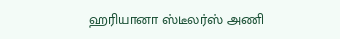ஹரியானா ஸ்டீலர்ஸ் அணி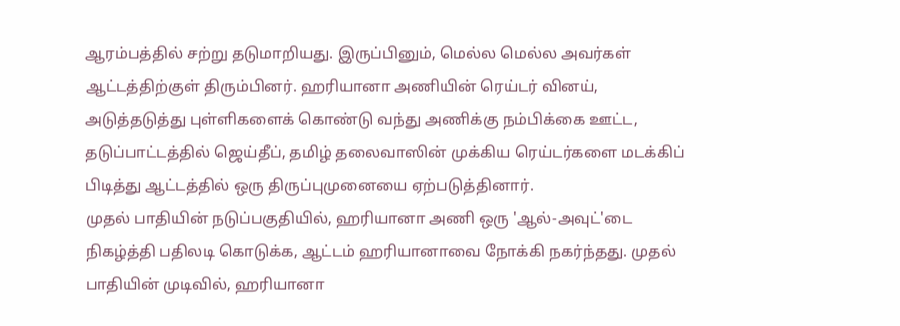ஆரம்பத்தில் சற்று தடுமாறியது. இருப்பினும், மெல்ல மெல்ல அவர்கள் ஆட்டத்திற்குள் திரும்பினர். ஹரியானா அணியின் ரெய்டர் வினய், அடுத்தடுத்து புள்ளிகளைக் கொண்டு வந்து அணிக்கு நம்பிக்கை ஊட்ட, தடுப்பாட்டத்தில் ஜெய்தீப், தமிழ் தலைவாஸின் முக்கிய ரெய்டர்களை மடக்கிப் பிடித்து ஆட்டத்தில் ஒரு திருப்புமுனையை ஏற்படுத்தினார்.
முதல் பாதியின் நடுப்பகுதியில், ஹரியானா அணி ஒரு 'ஆல்-அவுட்'டை நிகழ்த்தி பதிலடி கொடுக்க, ஆட்டம் ஹரியானாவை நோக்கி நகர்ந்தது. முதல் பாதியின் முடிவில், ஹரியானா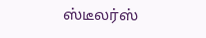ஸ்டீலர்ஸ்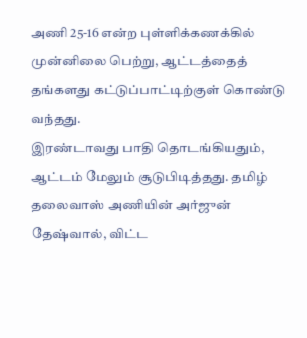அணி 25-16 என்ற புள்ளிக்கணக்கில் முன்னிலை பெற்று, ஆட்டத்தைத் தங்களது கட்டுப்பாட்டிற்குள் கொண்டு வந்தது.
இரண்டாவது பாதி தொடங்கியதும், ஆட்டம் மேலும் சூடுபிடித்தது. தமிழ் தலைவாஸ் அணியின் அர்ஜுன் தேஷ்வால், விட்ட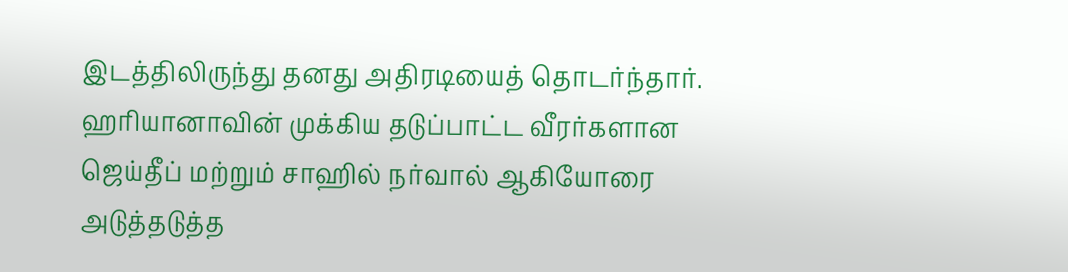இடத்திலிருந்து தனது அதிரடியைத் தொடர்ந்தார். ஹரியானாவின் முக்கிய தடுப்பாட்ட வீரர்களான ஜெய்தீப் மற்றும் சாஹில் நர்வால் ஆகியோரை அடுத்தடுத்த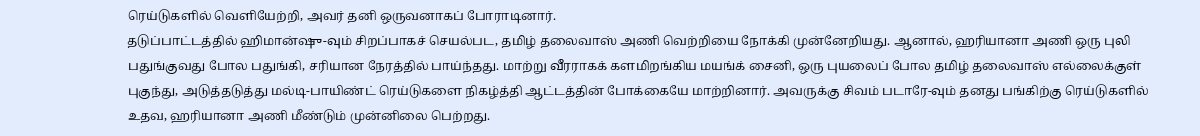ரெய்டுகளில் வெளியேற்றி, அவர் தனி ஒருவனாகப் போராடினார்.
தடுப்பாட்டத்தில் ஹிமான்ஷு-வும் சிறப்பாகச் செயல்பட, தமிழ் தலைவாஸ் அணி வெற்றியை நோக்கி முன்னேறியது. ஆனால், ஹரியானா அணி ஒரு புலி பதுங்குவது போல பதுங்கி, சரியான நேரத்தில் பாய்ந்தது. மாற்று வீரராகக் களமிறங்கிய மயங்க் சைனி, ஒரு புயலைப் போல தமிழ் தலைவாஸ் எல்லைக்குள் புகுந்து, அடுத்தடுத்து மல்டி-பாயிண்ட் ரெய்டுகளை நிகழ்த்தி ஆட்டத்தின் போக்கையே மாற்றினார். அவருக்கு சிவம் படாரே-வும் தனது பங்கிற்கு ரெய்டுகளில் உதவ, ஹரியானா அணி மீண்டும் முன்னிலை பெற்றது.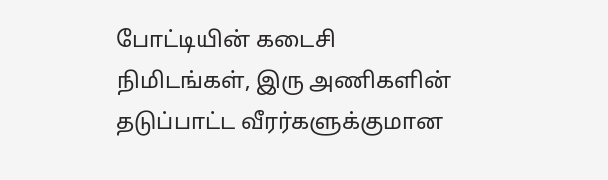போட்டியின் கடைசி நிமிடங்கள், இரு அணிகளின் தடுப்பாட்ட வீரர்களுக்குமான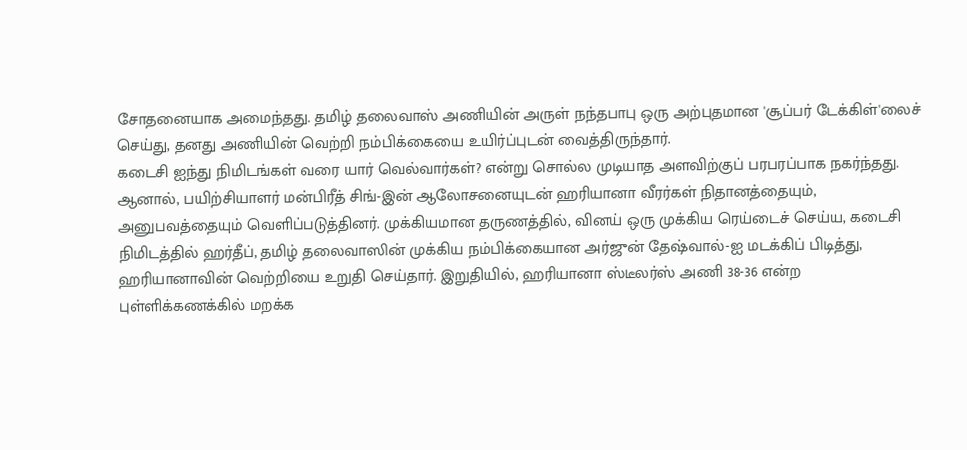சோதனையாக அமைந்தது. தமிழ் தலைவாஸ் அணியின் அருள் நந்தபாபு ஒரு அற்புதமான 'சூப்பர் டேக்கிள்'லைச் செய்து, தனது அணியின் வெற்றி நம்பிக்கையை உயிர்ப்புடன் வைத்திருந்தார்.
கடைசி ஐந்து நிமிடங்கள் வரை யார் வெல்வார்கள்? என்று சொல்ல முடியாத அளவிற்குப் பரபரப்பாக நகர்ந்தது. ஆனால், பயிற்சியாளர் மன்பிரீத் சிங்-இன் ஆலோசனையுடன் ஹரியானா வீரர்கள் நிதானத்தையும், அனுபவத்தையும் வெளிப்படுத்தினர். முக்கியமான தருணத்தில், வினய் ஒரு முக்கிய ரெய்டைச் செய்ய, கடைசி நிமிடத்தில் ஹர்தீப், தமிழ் தலைவாஸின் முக்கிய நம்பிக்கையான அர்ஜுன் தேஷ்வால்-ஐ மடக்கிப் பிடித்து, ஹரியானாவின் வெற்றியை உறுதி செய்தார். இறுதியில், ஹரியானா ஸ்டீலர்ஸ் அணி 38-36 என்ற புள்ளிக்கணக்கில் மறக்க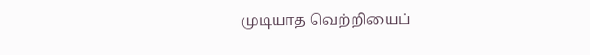முடியாத வெற்றியைப்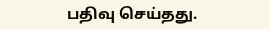பதிவு செய்தது.